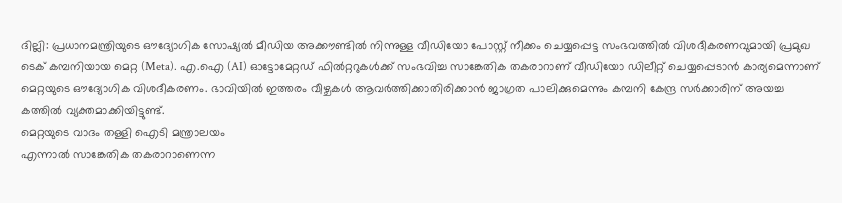ദില്ലി: പ്രധാനമന്ത്രിയുടെ ഔദ്യോഗിക സോഷ്യൽ മീഡിയ അക്കൗണ്ടിൽ നിന്നുള്ള വീഡിയോ പോസ്റ്റ് നീക്കം ചെയ്യപ്പെട്ട സംഭവത്തിൽ വിശദീകരണവുമായി പ്രമുഖ ടെക് കമ്പനിയായ മെറ്റ (Meta). എ.ഐ (AI) ഓട്ടോമേറ്റഡ് ഫിൽറ്ററുകൾക്ക് സംഭവിച്ച സാങ്കേതിക തകരാറാണ് വീഡിയോ ഡിലീറ്റ് ചെയ്യപ്പെടാൻ കാര്യമെന്നാണ് മെറ്റയുടെ ഔദ്യോഗിക വിശദീകരണം. ഭാവിയിൽ ഇത്തരം വീഴ്ചകൾ ആവർത്തിക്കാതിരിക്കാൻ ജാഗ്രത പാലിക്കുമെന്നും കമ്പനി കേന്ദ്ര സർക്കാരിന് അയച്ച കത്തിൽ വ്യക്തമാക്കിയിട്ടുണ്ട്.
മെറ്റയുടെ വാദം തള്ളി ഐടി മന്ത്രാലയം
എന്നാൽ സാങ്കേതിക തകരാറാണെന്ന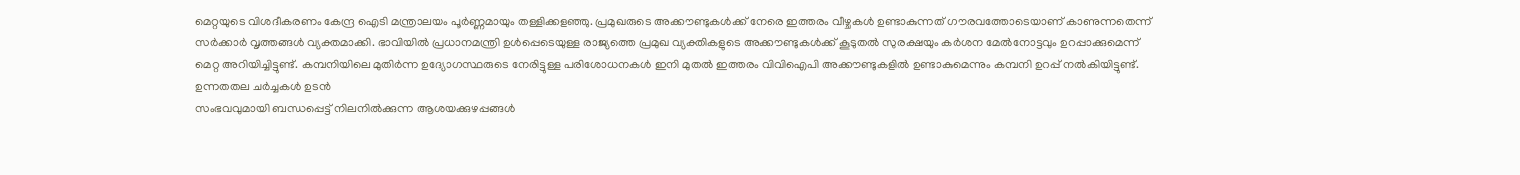മെറ്റയുടെ വിശദീകരണം കേന്ദ്ര ഐടി മന്ത്രാലയം പൂർണ്ണമായും തള്ളിക്കളഞ്ഞു. പ്രമുഖരുടെ അക്കൗണ്ടുകൾക്ക് നേരെ ഇത്തരം വീഴ്ചകൾ ഉണ്ടാകുന്നത് ഗൗരവത്തോടെയാണ് കാണുന്നതെന്ന് സർക്കാർ വൃത്തങ്ങൾ വ്യക്തമാക്കി. ഭാവിയിൽ പ്രധാനമന്ത്രി ഉൾപ്പെടെയുള്ള രാജ്യത്തെ പ്രമുഖ വ്യക്തികളുടെ അക്കൗണ്ടുകൾക്ക് കൂടുതൽ സുരക്ഷയും കർശന മേൽനോട്ടവും ഉറപ്പാക്കുമെന്ന് മെറ്റ അറിയിച്ചിട്ടുണ്ട്. കമ്പനിയിലെ മുതിർന്ന ഉദ്യോഗസ്ഥരുടെ നേരിട്ടുള്ള പരിശോധനകൾ ഇനി മുതൽ ഇത്തരം വിവിഐപി അക്കൗണ്ടുകളിൽ ഉണ്ടാകുമെന്നും കമ്പനി ഉറപ്പ് നൽകിയിട്ടുണ്ട്.
ഉന്നതതല ചർച്ചകൾ ഉടൻ
സംഭവവുമായി ബന്ധപ്പെട്ട് നിലനിൽക്കുന്ന ആശയക്കുഴപ്പങ്ങൾ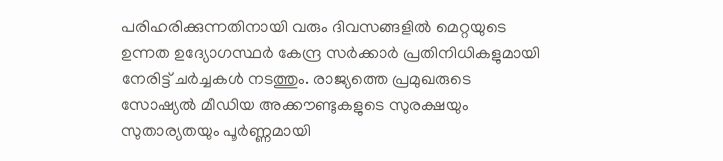പരിഹരിക്കുന്നതിനായി വരും ദിവസങ്ങളിൽ മെറ്റയുടെ ഉന്നത ഉദ്യോഗസ്ഥർ കേന്ദ്ര സർക്കാർ പ്രതിനിധികളുമായി നേരിട്ട് ചർച്ചകൾ നടത്തും. രാജ്യത്തെ പ്രമുഖരുടെ സോഷ്യൽ മീഡിയ അക്കൗണ്ടുകളുടെ സുരക്ഷയും സുതാര്യതയും പൂർണ്ണമായി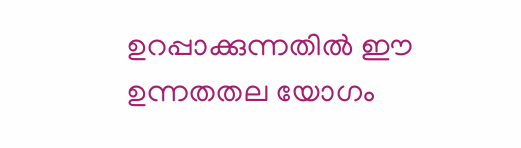ഉറപ്പാക്കുന്നതിൽ ഈ ഉന്നതതല യോഗം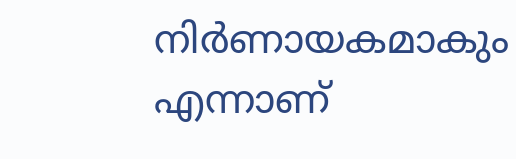നിർണായകമാകും എന്നാണ്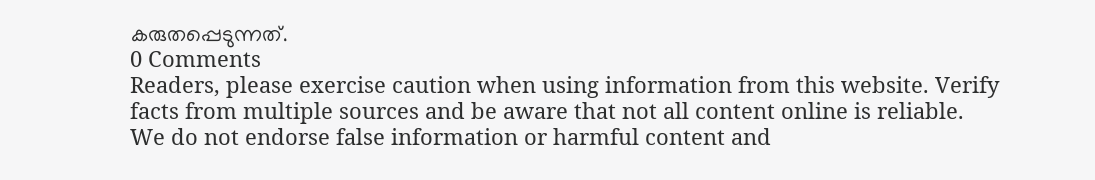കരുതപ്പെടുന്നത്.
0 Comments
Readers, please exercise caution when using information from this website. Verify facts from multiple sources and be aware that not all content online is reliable. We do not endorse false information or harmful content and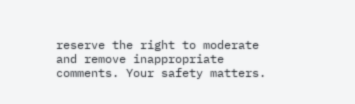reserve the right to moderate and remove inappropriate comments. Your safety matters.